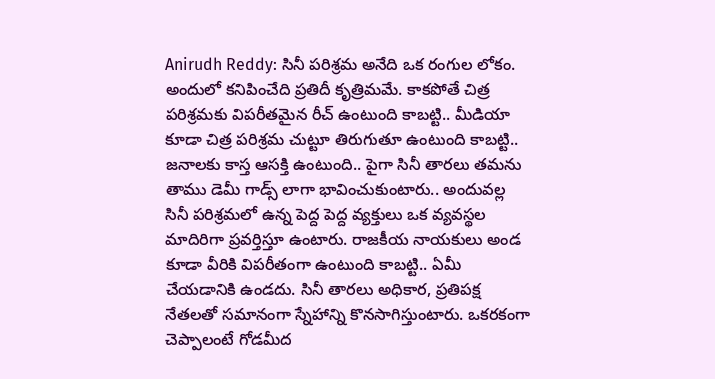Anirudh Reddy: సినీ పరిశ్రమ అనేది ఒక రంగుల లోకం. అందులో కనిపించేది ప్రతిదీ కృత్రిమమే. కాకపోతే చిత్ర పరిశ్రమకు విపరీతమైన రీచ్ ఉంటుంది కాబట్టి.. మీడియా కూడా చిత్ర పరిశ్రమ చుట్టూ తిరుగుతూ ఉంటుంది కాబట్టి.. జనాలకు కాస్త ఆసక్తి ఉంటుంది.. పైగా సినీ తారలు తమను తాము డెమీ గాడ్స్ లాగా భావించుకుంటారు.. అందువల్ల సినీ పరిశ్రమలో ఉన్న పెద్ద పెద్ద వ్యక్తులు ఒక వ్యవస్థల మాదిరిగా ప్రవర్తిస్తూ ఉంటారు. రాజకీయ నాయకులు అండ కూడా వీరికి విపరీతంగా ఉంటుంది కాబట్టి.. ఏమీ చేయడానికి ఉండదు. సినీ తారలు అధికార, ప్రతిపక్ష నేతలతో సమానంగా స్నేహాన్ని కొనసాగిస్తుంటారు. ఒకరకంగా చెప్పాలంటే గోడమీద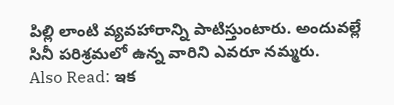పిల్లి లాంటి వ్యవహారాన్ని పాటిస్తుంటారు. అందువల్లే సినీ పరిశ్రమలో ఉన్న వారిని ఎవరూ నమ్మరు.
Also Read: ఇక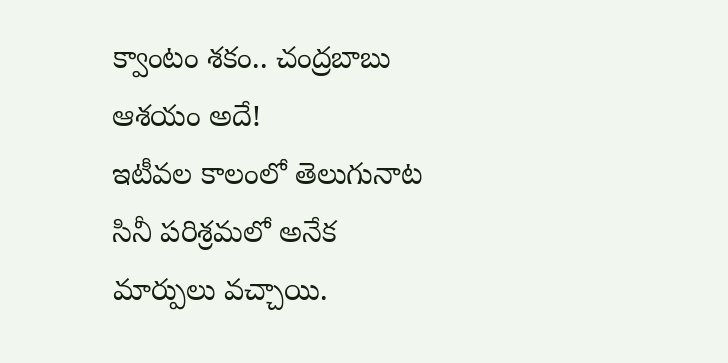క్వాంటం శకం.. చంద్రబాబు ఆశయం అదే!
ఇటీవల కాలంలో తెలుగునాట సినీ పరిశ్రమలో అనేక మార్పులు వచ్చాయి.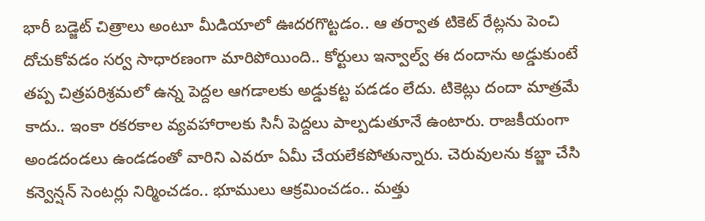భారీ బడ్జెట్ చిత్రాలు అంటూ మీడియాలో ఊదరగొట్టడం.. ఆ తర్వాత టికెట్ రేట్లను పెంచి దోచుకోవడం సర్వ సాధారణంగా మారిపోయింది.. కోర్టులు ఇన్వాల్వ్ ఈ దందాను అడ్డుకుంటే తప్ప చిత్రపరిశ్రమలో ఉన్న పెద్దల ఆగడాలకు అడ్డుకట్ట పడడం లేదు. టికెట్లు దందా మాత్రమే కాదు.. ఇంకా రకరకాల వ్యవహారాలకు సినీ పెద్దలు పాల్పడుతూనే ఉంటారు. రాజకీయంగా అండదండలు ఉండడంతో వారిని ఎవరూ ఏమీ చేయలేకపోతున్నారు. చెరువులను కబ్జా చేసి కన్వెన్షన్ సెంటర్లు నిర్మించడం.. భూములు ఆక్రమించడం.. మత్తు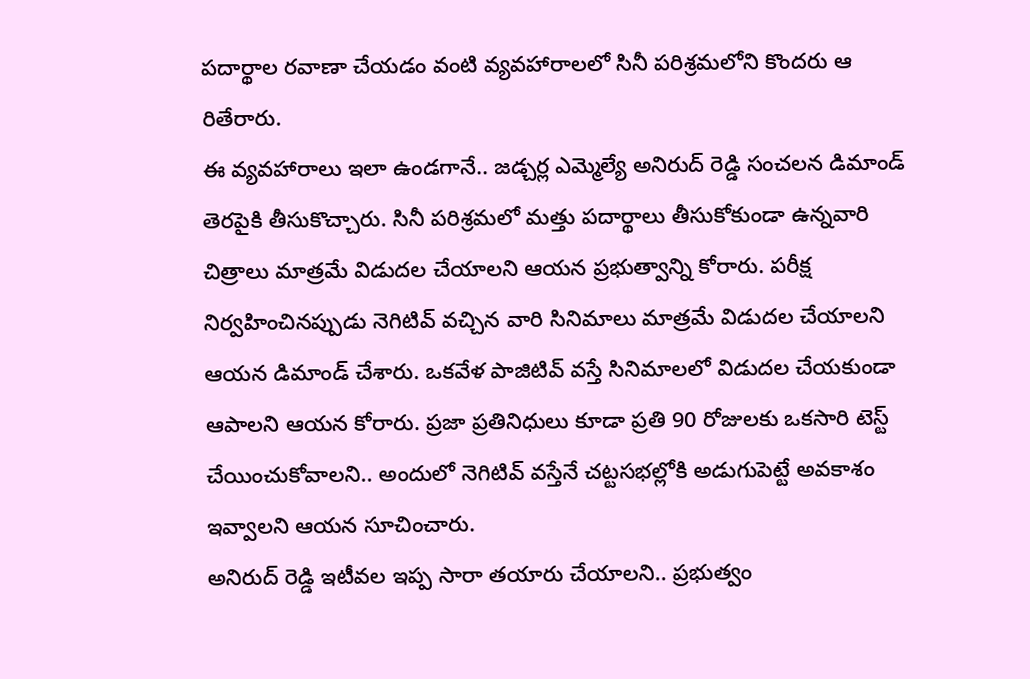పదార్థాల రవాణా చేయడం వంటి వ్యవహారాలలో సినీ పరిశ్రమలోని కొందరు ఆ రితేరారు.
ఈ వ్యవహారాలు ఇలా ఉండగానే.. జడ్చర్ల ఎమ్మెల్యే అనిరుద్ రెడ్డి సంచలన డిమాండ్ తెరపైకి తీసుకొచ్చారు. సినీ పరిశ్రమలో మత్తు పదార్థాలు తీసుకోకుండా ఉన్నవారి చిత్రాలు మాత్రమే విడుదల చేయాలని ఆయన ప్రభుత్వాన్ని కోరారు. పరీక్ష నిర్వహించినప్పుడు నెగిటివ్ వచ్చిన వారి సినిమాలు మాత్రమే విడుదల చేయాలని ఆయన డిమాండ్ చేశారు. ఒకవేళ పాజిటివ్ వస్తే సినిమాలలో విడుదల చేయకుండా ఆపాలని ఆయన కోరారు. ప్రజా ప్రతినిధులు కూడా ప్రతి 90 రోజులకు ఒకసారి టెస్ట్ చేయించుకోవాలని.. అందులో నెగిటివ్ వస్తేనే చట్టసభల్లోకి అడుగుపెట్టే అవకాశం ఇవ్వాలని ఆయన సూచించారు.
అనిరుద్ రెడ్డి ఇటీవల ఇప్ప సారా తయారు చేయాలని.. ప్రభుత్వం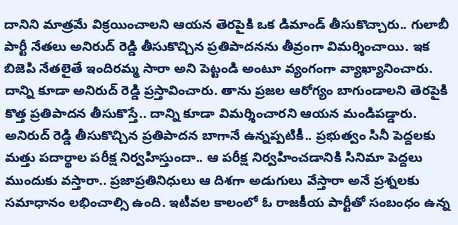దానిని మాత్రమే విక్రయించాలని ఆయన తెరపైకి ఒక డిమాండ్ తీసుకొచ్చారు.. గులాబీ పార్టీ నేతలు అనిరుద్ రెడ్డి తీసుకొచ్చిన ప్రతిపాదనను తీవ్రంగా విమర్శించాయి. ఇక బిజెపి నేతలైతే ఇందిరమ్మ సారా అని పెట్టండి అంటూ వ్యంగంగా వ్యాఖ్యానించారు. దాన్ని కూడా అనిరుద్ రెడ్డి ప్రస్తావించారు. తాను ప్రజల ఆరోగ్యం బాగుండాలని తెరపైకి కొత్త ప్రతిపాదన తీసుకొస్తే.. దాన్ని కూడా విమర్శించారని ఆయన మండిపడ్డారు.
అనిరుద్ రెడ్డి తీసుకొచ్చిన ప్రతిపాదన బాగానే ఉన్నప్పటికీ.. ప్రభుత్వం సినీ పెద్దలకు మత్తు పదార్థాల పరీక్ష నిర్వహిస్తుందా.. ఆ పరీక్ష నిర్వహించడానికి సినిమా పెద్దలు ముందుకు వస్తారా.. ప్రజాప్రతినిధులు ఆ దిశగా అడుగులు వేస్తారా అనే ప్రశ్నలకు సమాధానం లభించాల్సి ఉంది. ఇటీవల కాలంలో ఓ రాజకీయ పార్టీతో సంబంధం ఉన్న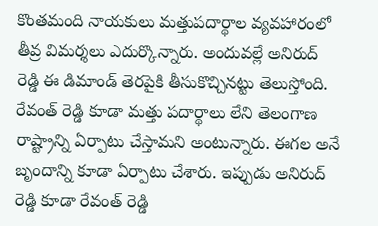కొంతమంది నాయకులు మత్తుపదార్థాల వ్యవహారంలో తీవ్ర విమర్శలు ఎదుర్కొన్నారు. అందువల్లే అనిరుద్ రెడ్డి ఈ డిమాండ్ తెరపైకి తీసుకొచ్చినట్టు తెలుస్తోంది. రేవంత్ రెడ్డి కూడా మత్తు పదార్థాలు లేని తెలంగాణ రాష్ట్రాన్ని ఏర్పాటు చేస్తామని అంటున్నారు. ఈగల అనే బృందాన్ని కూడా ఏర్పాటు చేశారు. ఇప్పుడు అనిరుద్ రెడ్డి కూడా రేవంత్ రెడ్డి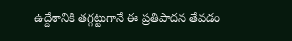ఉద్దేశానికి తగ్గట్టుగానే ఈ ప్రతిపాదన తేవడం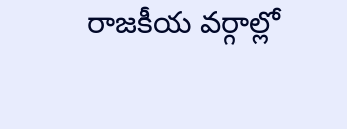రాజకీయ వర్గాల్లో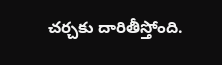చర్చకు దారితీస్తోంది.